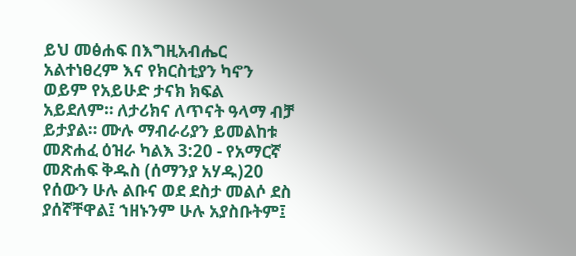ይህ መፅሐፍ በእግዚአብሔር አልተነፀረም እና የክርስቲያን ካኖን ወይም የአይሁድ ታናክ ክፍል አይደለም። ለታሪክና ለጥናት ዓላማ ብቻ ይታያል። ሙሉ ማብራሪያን ይመልከቱ መጽሐፈ ዕዝራ ካልእ 3:20 - የአማርኛ መጽሐፍ ቅዱስ (ሰማንያ አሃዱ)20 የሰውን ሁሉ ልቡና ወደ ደስታ መልሶ ደስ ያሰኛቸዋል፤ ኀዘኑንም ሁሉ አያስቡትም፤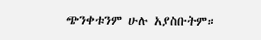ጭንቀቱንም ሁሉ አያስቡትም።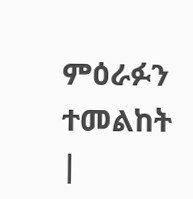ምዕራፉን ተመልከት |